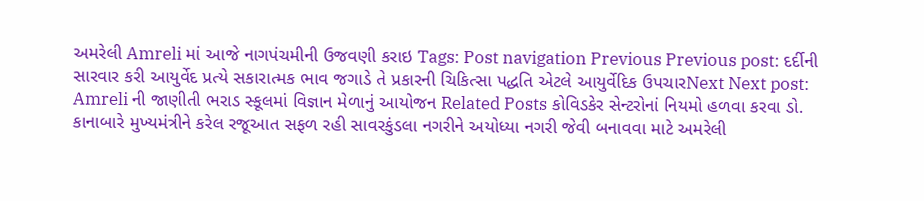અમરેલી Amreli માં આજે નાગપંચમીની ઉજવણી કરાઇ Tags: Post navigation Previous Previous post: દર્દીની સારવાર કરી આયુર્વેદ પ્રત્યે સકારાત્મક ભાવ જગાડે તે પ્રકારની ચિકિત્સા પદ્ધતિ એટલે આયુર્વેદિક ઉપચારNext Next post: Amreli ની જાણીતી ભરાડ સ્કૂલમાં વિજ્ઞાન મેળાનું આયોજન Related Posts કોવિડકેર સેન્ટરોનાં નિયમો હળવા કરવા ડો. કાનાબારે મુખ્યમંત્રીને કરેલ રજૂઆત સફળ રહી સાવરકુંડલા નગરીને અયોધ્યા નગરી જેવી બનાવવા માટે અમરેલી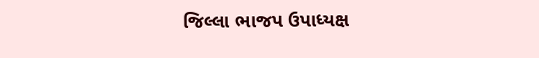જિલ્લા ભાજપ ઉપાધ્યક્ષ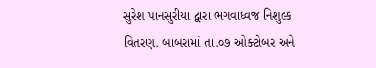સુરેશ પાનસુરીયા દ્વારા ભગવાધ્વજ નિશુલ્ક વિતરણ. બાબરામાં તા.૦૭ ઓક્ટોબર અને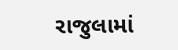રાજુલામાં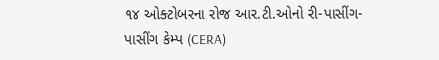૧૪ ઓક્ટોબરના રોજ આર.ટી.ઓનો રી-પાસીંગ-પાસીંગ કેમ્પ (CERA)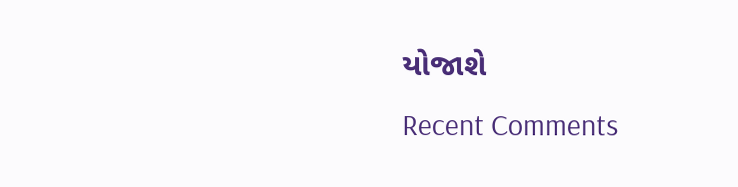યોજાશે
Recent Comments